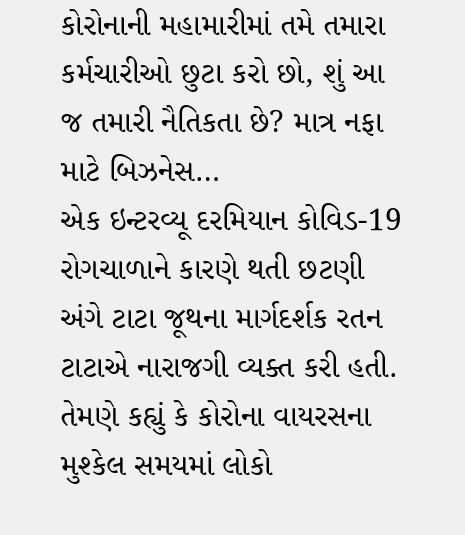કોરોનાની મહામારીમાં તમે તમારા કર્મચારીઓ છુટા કરો છો, શું આ જ તમારી નૈતિકતા છે? માત્ર નફા માટે બિઝનેસ…
એક ઇન્ટરવ્યૂ દરમિયાન કોવિડ-19 રોગચાળાને કારણે થતી છટણી અંગે ટાટા જૂથના માર્ગદર્શક રતન ટાટાએ નારાજગી વ્યક્ત કરી હતી. તેમણે કહ્યું કે કોરોના વાયરસના મુશ્કેલ સમયમાં લોકો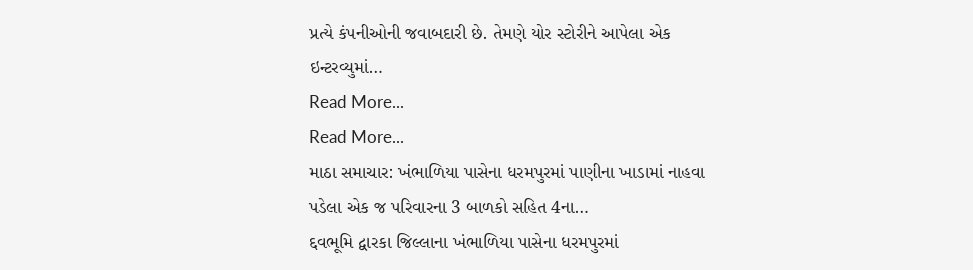પ્રત્યે કંપનીઓની જવાબદારી છે. તેમણે યોર સ્ટોરીને આપેલા એક ઇન્ટરવ્યુમાં…
Read More...
Read More...
માઠા સમાચાર: ખંભાળિયા પાસેના ધરમપુરમાં પાણીના ખાડામાં નાહવા પડેલા એક જ પરિવારના 3 બાળકો સહિત 4ના…
દ્દવભૂમિ દ્વારકા જિલ્લાના ખંભાળિયા પાસેના ધરમપુરમાં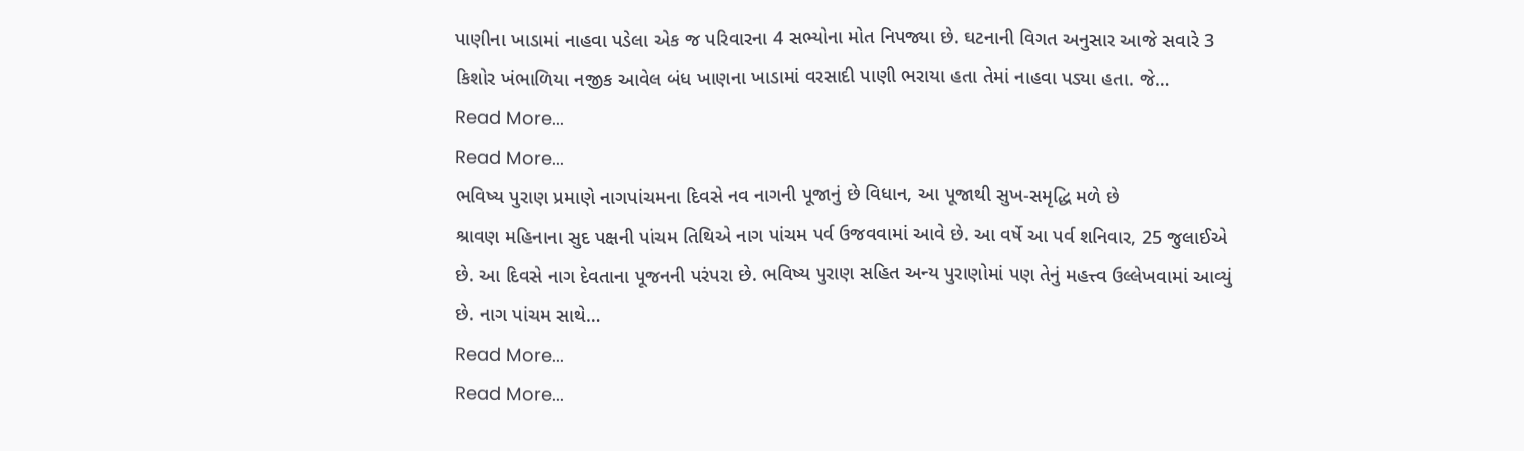પાણીના ખાડામાં નાહવા પડેલા એક જ પરિવારના 4 સભ્યોના મોત નિપજ્યા છે. ઘટનાની વિગત અનુસાર આજે સવારે 3 કિશોર ખંભાળિયા નજીક આવેલ બંધ ખાણના ખાડામાં વરસાદી પાણી ભરાયા હતા તેમાં નાહવા પડ્યા હતા. જે…
Read More...
Read More...
ભવિષ્ય પુરાણ પ્રમાણે નાગપાંચમના દિવસે નવ નાગની પૂજાનું છે વિધાન, આ પૂજાથી સુખ-સમૃદ્ધિ મળે છે
શ્રાવણ મહિનાના સુદ પક્ષની પાંચમ તિથિએ નાગ પાંચમ પર્વ ઉજવવામાં આવે છે. આ વર્ષે આ પર્વ શનિવાર, 25 જુલાઈએ છે. આ દિવસે નાગ દેવતાના પૂજનની પરંપરા છે. ભવિષ્ય પુરાણ સહિત અન્ય પુરાણોમાં પણ તેનું મહત્ત્વ ઉલ્લેખવામાં આવ્યું છે. નાગ પાંચમ સાથે…
Read More...
Read More...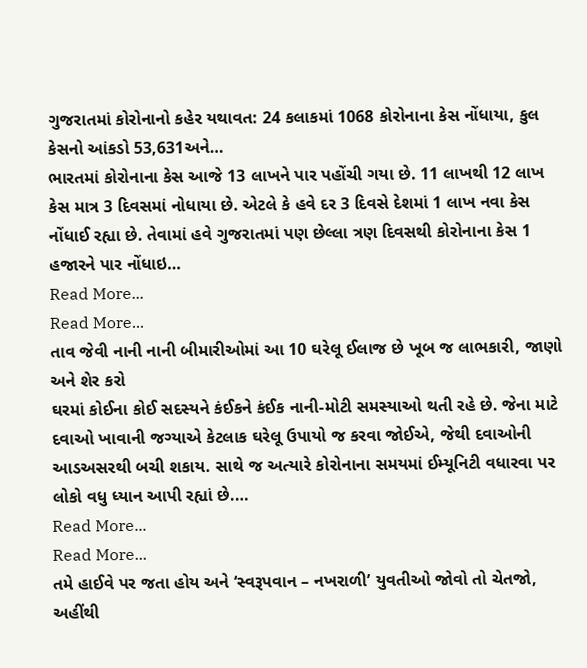ગુજરાતમાં કોરોનાનો કહેર યથાવત: 24 કલાકમાં 1068 કોરોનાના કેસ નોંધાયા, કુલ કેસનો આંકડો 53,631અને…
ભારતમાં કોરોનાના કેસ આજે 13 લાખને પાર પહોંચી ગયા છે. 11 લાખથી 12 લાખ કેસ માત્ર 3 દિવસમાં નોધાયા છે. એટલે કે હવે દર 3 દિવસે દેશમાં 1 લાખ નવા કેસ નોંધાઈ રહ્યા છે. તેવામાં હવે ગુજરાતમાં પણ છેલ્લા ત્રણ દિવસથી કોરોનાના કેસ 1 હજારને પાર નોંધાઇ…
Read More...
Read More...
તાવ જેવી નાની નાની બીમારીઓમાં આ 10 ઘરેલૂ ઈલાજ છે ખૂબ જ લાભકારી, જાણો અને શેર કરો
ઘરમાં કોઈના કોઈ સદસ્યને કંઈકને કંઈક નાની-મોટી સમસ્યાઓ થતી રહે છે. જેના માટે દવાઓ ખાવાની જગ્યાએ કેટલાક ઘરેલૂ ઉપાયો જ કરવા જોઈએ, જેથી દવાઓની આડઅસરથી બચી શકાય. સાથે જ અત્યારે કોરોનાના સમયમાં ઈમ્યૂનિટી વધારવા પર લોકો વધુ ધ્યાન આપી રહ્યાં છે.…
Read More...
Read More...
તમે હાઈવે પર જતા હોય અને ‘સ્વરૂપવાન – નખરાળી’ યુવતીઓ જોવો તો ચેતજો, અહીંથી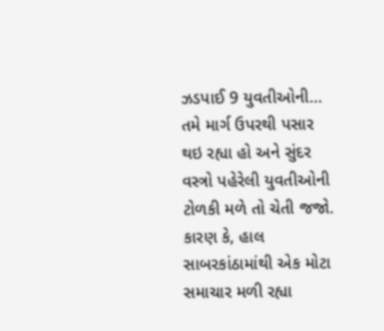ઝડપાઈ 9 યુવતીઓની…
તમે માર્ગ ઉપરથી પસાર થઇ રહ્યા હો અને સુંદર વસ્ત્રો પહેરેલી યુવતીઓની ટોળકી મળે તો ચેતી જજો. કારણ કે, હાલ સાબરકાંઠામાંથી એક મોટા સમાચાર મળી રહ્યા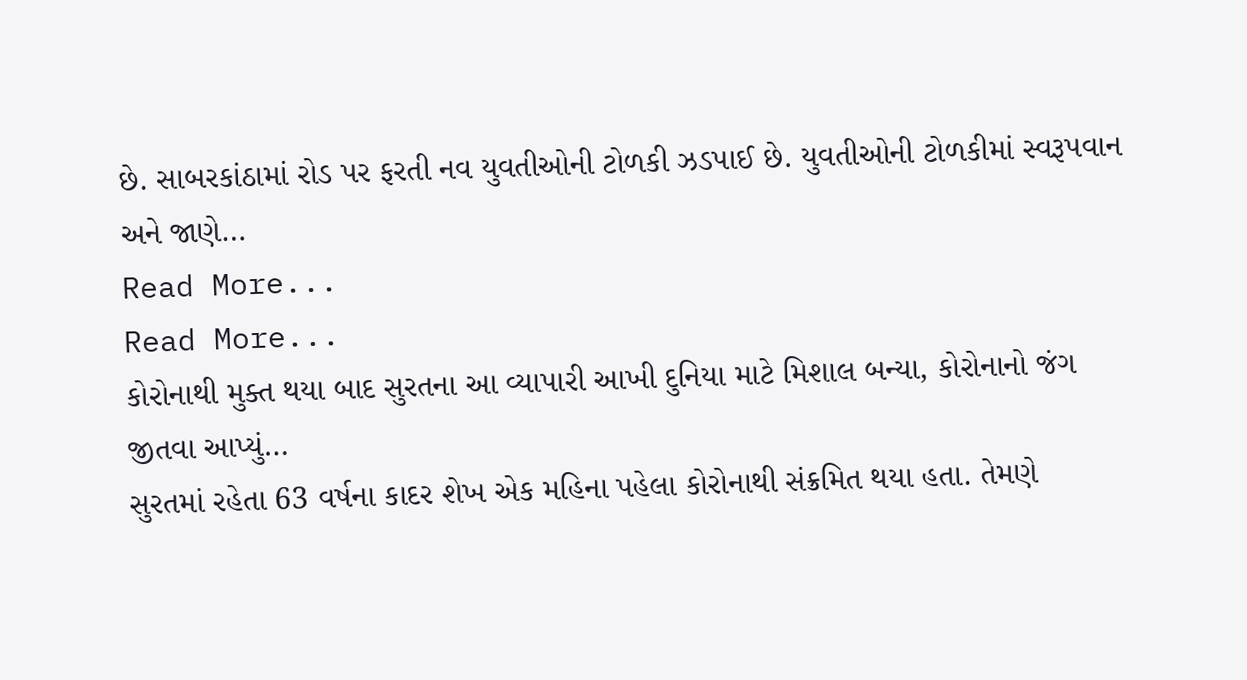છે. સાબરકાંઠામાં રોડ પર ફરતી નવ યુવતીઓની ટોળકી ઝડપાઈ છે. યુવતીઓની ટોળકીમાં સ્વરૂપવાન અને જાણે…
Read More...
Read More...
કોરોનાથી મુક્ત થયા બાદ સુરતના આ વ્યાપારી આખી દુનિયા માટે મિશાલ બન્યા, કોરોનાનો જંગ જીતવા આપ્યું…
સુરતમાં રહેતા 63 વર્ષના કાદર શેખ એક મહિના પહેલા કોરોનાથી સંક્રમિત થયા હતા. તેમણે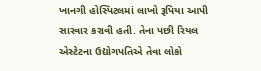ખાનગી હોસ્પિટલમાં લાખો રૂપિયા આપી સારવાર કરાવી હતી. તેના પછી રિયલ એસ્ટેટના ઉદ્યોગપતિએ તેવા લોકો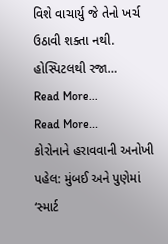વિશે વાચાર્યુ જે તેનો ખર્ચ ઉઠાવી શક્તા નથી.
હોસ્પિટલથી રજા…
Read More...
Read More...
કોરોનાને હરાવવાની અનોખી પહેલ: મુંબઈ અને પુણેમાં ‘સ્માર્ટ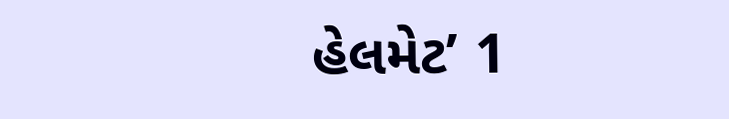હેલમેટ’ 1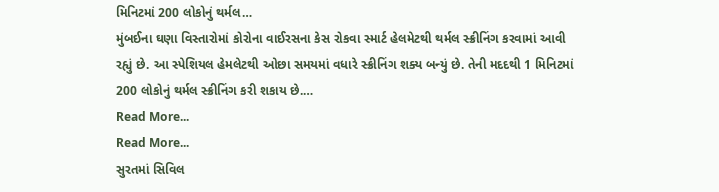મિનિટમાં 200 લોકોનું થર્મલ…
મુંબઈના ઘણા વિસ્તારોમાં કોરોના વાઈરસના કેસ રોકવા સ્માર્ટ હેલમેટથી થર્મલ સ્ક્રીનિંગ કરવામાં આવી રહ્યું છે. આ સ્પેશિયલ હેમલેટથી ઓછા સમયમાં વધારે સ્ક્રીનિંગ શક્ય બન્યું છે. તેની મદદથી 1 મિનિટમાં 200 લોકોનું થર્મલ સ્ક્રીનિંગ કરી શકાય છે.…
Read More...
Read More...
સુરતમાં સિવિલ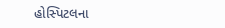હોસ્પિટલના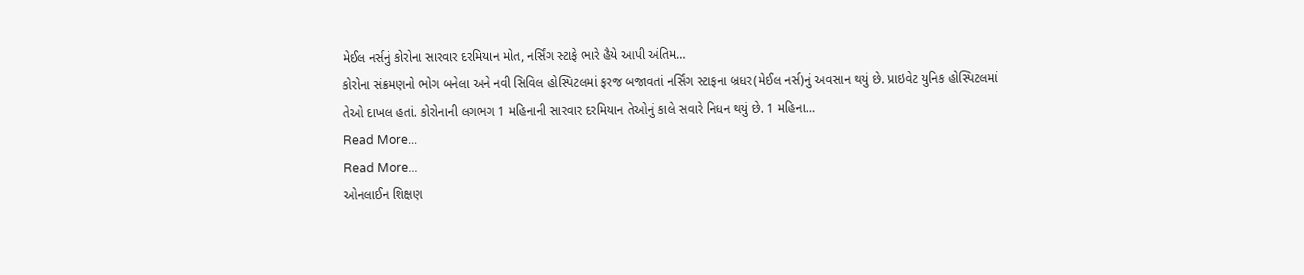મેઈલ નર્સનું કોરોના સારવાર દરમિયાન મોત, નર્સિંગ સ્ટાફે ભારે હૈયે આપી અંતિમ…
કોરોના સંક્રમણનો ભોગ બનેલા અને નવી સિવિલ હોસ્પિટલમાં ફરજ બજાવતાં નર્સિંગ સ્ટાફના બ્રધર(મેઈલ નર્સ)નું અવસાન થયું છે. પ્રાઇવેટ યુનિક હોસ્પિટલમાં તેઓ દાખલ હતાં. કોરોનાની લગભગ 1 મહિનાની સારવાર દરમિયાન તેઓનું કાલે સવારે નિધન થયું છે. 1 મહિના…
Read More...
Read More...
ઓનલાઈન શિક્ષણ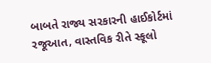બાબતે રાજ્ય સરકારની હાઈકોર્ટમાં રજૂઆત, વાસ્તવિક રીતે સ્કૂલો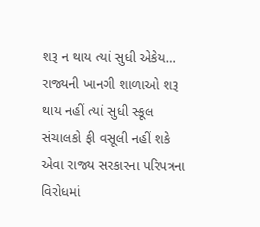શરૂ ન થાય ત્યાં સુધી એકેય…
રાજ્યની ખાનગી શાળાઓ શરૂ થાય નહીં ત્યાં સુધી સ્કૂલ સંચાલકો ફી વસૂલી નહીં શકે એવા રાજ્ય સરકારના પરિપત્રના વિરોધમાં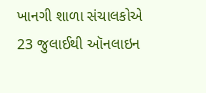ખાનગી શાળા સંચાલકોએ 23 જુલાઈથી ઑનલાઇન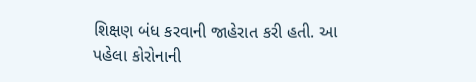શિક્ષણ બંધ કરવાની જાહેરાત કરી હતી. આ પહેલા કોરોનાની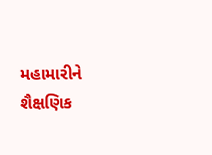મહામારીને શૈક્ષણિક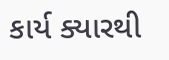કાર્ય ક્યારથી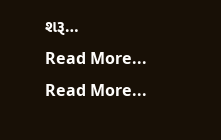શરૂ…
Read More...
Read More...